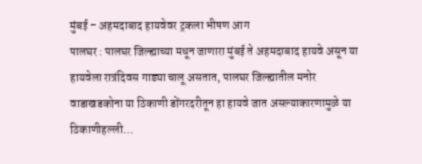मुंबई – अहमदाबाद हायवेवर ट्रकला भीषण आग
पालघर : पालघर जिल्ह्याच्या मधून जाणारा मुंबई ते अहमदाबाद हायवे असून या हायवेला रात्रंदिवस गाड्या चालू असतात, पालघर जिल्ह्यातील मनोर वाडाखडकोना या ठिकाणी डोंगरदरीतून हा हायवे जात असल्याकारणामुळे या ठिकाणीहल्ली…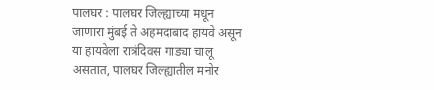पालघर : पालघर जिल्ह्याच्या मधून जाणारा मुंबई ते अहमदाबाद हायवे असून या हायवेला रात्रंदिवस गाड्या चालू असतात, पालघर जिल्ह्यातील मनोर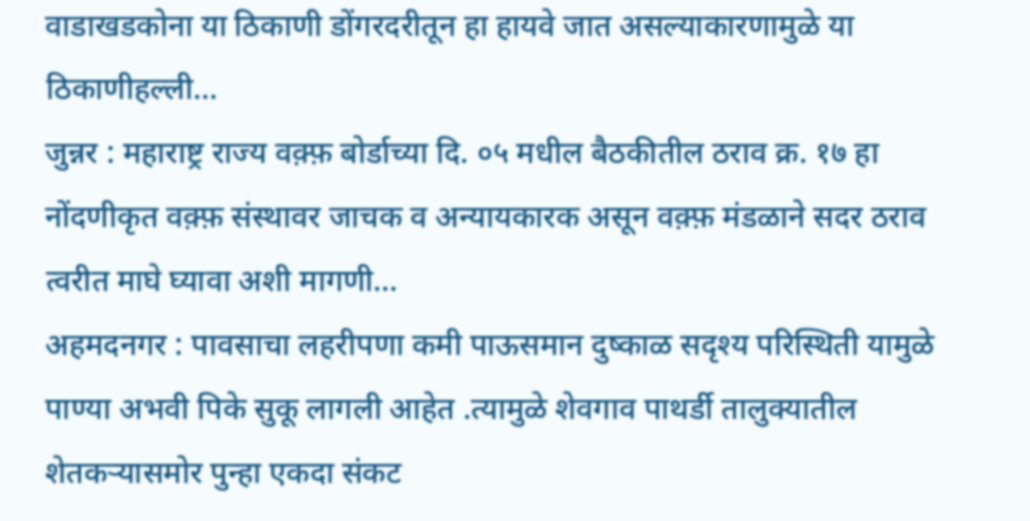वाडाखडकोना या ठिकाणी डोंगरदरीतून हा हायवे जात असल्याकारणामुळे या ठिकाणीहल्ली…
जुन्नर : महाराष्ट्र राज्य वक़्फ़ बोर्डाच्या दि. ०५ मधील बैठकीतील ठराव क्र. १७ हा नोंदणीकृत वक़्फ़ संस्थावर जाचक व अन्यायकारक असून वक़्फ़ मंडळाने सदर ठराव त्वरीत माघे घ्यावा अशी मागणी…
अहमदनगर : पावसाचा लहरीपणा कमी पाऊसमान दुष्काळ सदृश्य परिस्थिती यामुळे पाण्या अभवी पिके सुकू लागली आहेत .त्यामुळे शेवगाव पाथर्डी तालुक्यातील शेतकऱ्यासमोर पुन्हा एकदा संकट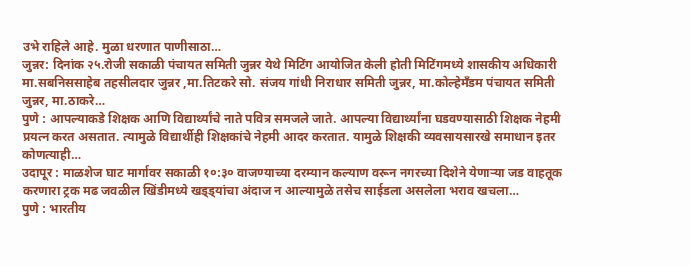उभे राहिले आहे. मुळा धरणात पाणीसाठा…
जुन्नर: दिनांक २५.रोजी सकाळी पंचायत समिती जुन्नर येथे मिटिंग आयोजित केली होती मिटिंगमध्ये शासकीय अधिकारी मा.सबनिससाहेब तहसीलदार जुन्नर ,मा.तिटकरे सो. संजय गांधी निराधार समिती जुन्नर, मा.कोल्हेमँडम पंचायत समिती जुन्नर, मा.ठाकरे…
पुणे : आपल्याकडे शिक्षक आणि विद्यार्थ्यांचे नाते पवित्र समजले जाते. आपल्या विद्यार्थ्यांना घडवण्यासाठी शिक्षक नेहमी प्रयत्न करत असतात. त्यामुळे विद्यार्थीही शिक्षकांचे नेहमी आदर करतात. यामुळे शिक्षकी व्यवसायसारखे समाधान इतर कोणत्याही…
उदापूर : माळशेज घाट मार्गावर सकाळी १०:३० वाजण्याच्या दरम्यान कल्याण वरून नगरच्या दिशेने येणाऱ्या जड वाहतूक करणारा ट्रक मढ जवळील खिंडीमध्ये खड्ड्यांचा अंदाज न आल्यामुळे तसेच साईडला असलेला भराव खचला…
पुणे : भारतीय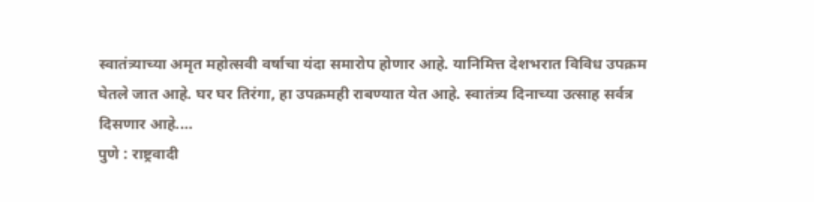स्वातंत्र्याच्या अमृत महोत्सवी वर्षाचा यंदा समारोप होणार आहे. यानिमित्त देशभरात विविध उपक्रम घेतले जात आहे. घर घर तिरंगा, हा उपक्रमही राबण्यात येत आहे. स्वातंत्र्य दिनाच्या उत्साह सर्वत्र दिसणार आहे.…
पुणे : राष्ट्रवादी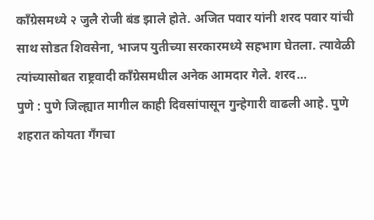काँग्रेसमध्ये २ जुलै रोजी बंड झाले होते. अजित पवार यांनी शरद पवार यांची साथ सोडत शिवसेना, भाजप युतीच्या सरकारमध्ये सहभाग घेतला. त्यावेळी त्यांच्यासोबत राष्ट्रवादी काँग्रेसमधील अनेक आमदार गेले. शरद…
पुणे : पुणे जिल्ह्यात मागील काही दिवसांपासून गुन्हेगारी वाढली आहे. पुणे शहरात कोयता गँगचा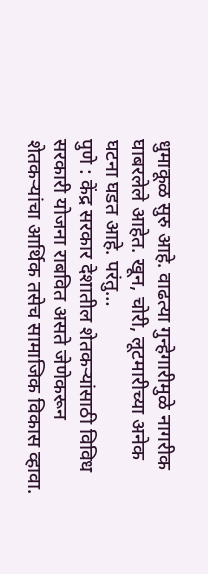धुमाकूळ सुरु आहे. वाढत्या गुन्हेगारीमुळे नागरीक घाबरलेले आहेत. खून, चोरी, लूटमारीच्या अनेक घटना घडत आहे. परंतु…
पुणे : केंद्र सरकार देशातील शेतकऱ्यांसाठी विविध सरकारी योजना राबवित असते जेणेकरून शेतकऱ्यांचा आर्थिक तसेच सामाजिक विकास व्हावा.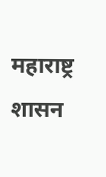महाराष्ट्र शासन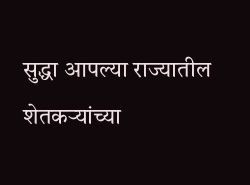सुद्धा आपल्या राज्यातील शेतकऱ्यांच्या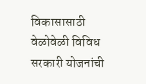विकासासाठी वेळोवेळी विविध सरकारी योजनांची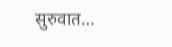सुरुवात…